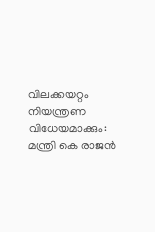വിലക്കയറ്റം നിയന്ത്രണ വിധേയമാക്കും: മന്ത്രി കെ രാജന്‍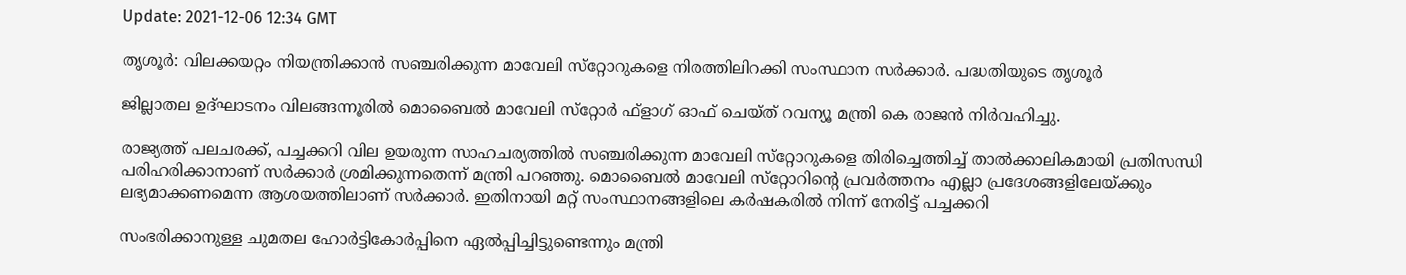Update: 2021-12-06 12:34 GMT

തൃശൂര്‍: വിലക്കയറ്റം നിയന്ത്രിക്കാന്‍ സഞ്ചരിക്കുന്ന മാവേലി സ്‌റ്റോറുകളെ നിരത്തിലിറക്കി സംസ്ഥാന സര്‍ക്കാര്‍. പദ്ധതിയുടെ തൃശൂര്‍

ജില്ലാതല ഉദ്ഘാടനം വിലങ്ങന്നൂരില്‍ മൊബൈല്‍ മാവേലി സ്‌റ്റോര്‍ ഫ്‌ളാഗ് ഓഫ് ചെയ്ത് റവന്യൂ മന്ത്രി കെ രാജന്‍ നിര്‍വഹിച്ചു.

രാജ്യത്ത് പലചരക്ക്, പച്ചക്കറി വില ഉയരുന്ന സാഹചര്യത്തില്‍ സഞ്ചരിക്കുന്ന മാവേലി സ്‌റ്റോറുകളെ തിരിച്ചെത്തിച്ച് താല്‍ക്കാലികമായി പ്രതിസന്ധി പരിഹരിക്കാനാണ് സര്‍ക്കാര്‍ ശ്രമിക്കുന്നതെന്ന് മന്ത്രി പറഞ്ഞു. മൊബൈല്‍ മാവേലി സ്‌റ്റോറിന്റെ പ്രവര്‍ത്തനം എല്ലാ പ്രദേശങ്ങളിലേയ്ക്കും ലഭ്യമാക്കണമെന്ന ആശയത്തിലാണ് സര്‍ക്കാര്‍. ഇതിനായി മറ്റ് സംസ്ഥാനങ്ങളിലെ കര്‍ഷകരില്‍ നിന്ന് നേരിട്ട് പച്ചക്കറി

സംഭരിക്കാനുള്ള ചുമതല ഹോര്‍ട്ടികോര്‍പ്പിനെ ഏല്‍പ്പിച്ചിട്ടുണ്ടെന്നും മന്ത്രി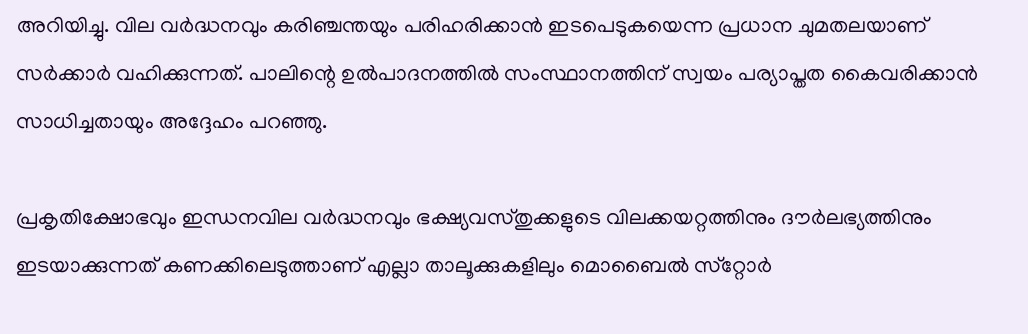അറിയിച്ചു. വില വര്‍ദ്ധനവും കരിഞ്ചന്തയും പരിഹരിക്കാന്‍ ഇടപെടുകയെന്ന പ്രധാന ചുമതലയാണ് സര്‍ക്കാര്‍ വഹിക്കുന്നത്. പാലിന്റെ ഉല്‍പാദനത്തില്‍ സംസ്ഥാനത്തിന് സ്വയം പര്യാപ്തത കൈവരിക്കാന്‍ സാധിച്ചതായും അദ്ദേഹം പറഞ്ഞു.

പ്രകൃതിക്ഷോഭവും ഇന്ധനവില വര്‍ദ്ധനവും ഭക്ഷ്യവസ്തുക്കളുടെ വിലക്കയറ്റത്തിനും ദൗര്‍ലഭ്യത്തിനും ഇടയാക്കുന്നത് കണക്കിലെടുത്താണ് എല്ലാ താലൂക്കുകളിലും മൊബൈല്‍ സ്‌റ്റോര്‍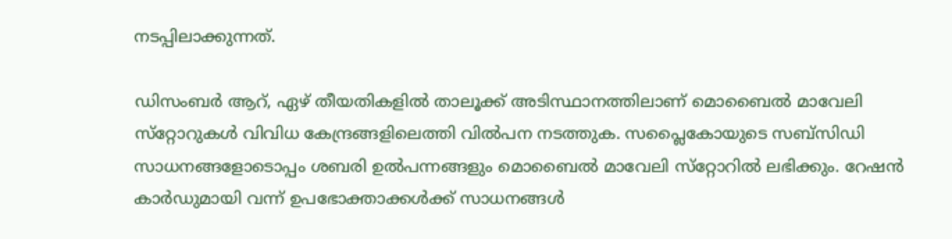നടപ്പിലാക്കുന്നത്.

ഡിസംബര്‍ ആറ്, ഏഴ് തീയതികളില്‍ താലൂക്ക് അടിസ്ഥാനത്തിലാണ് മൊബൈല്‍ മാവേലി സ്‌റ്റോറുകള്‍ വിവിധ കേന്ദ്രങ്ങളിലെത്തി വില്‍പന നടത്തുക. സപ്ലൈകോയുടെ സബ്‌സിഡി സാധനങ്ങളോടൊപ്പം ശബരി ഉല്‍പന്നങ്ങളും മൊബൈല്‍ മാവേലി സ്‌റ്റോറില്‍ ലഭിക്കും. റേഷന്‍ കാര്‍ഡുമായി വന്ന് ഉപഭോക്താക്കള്‍ക്ക് സാധനങ്ങള്‍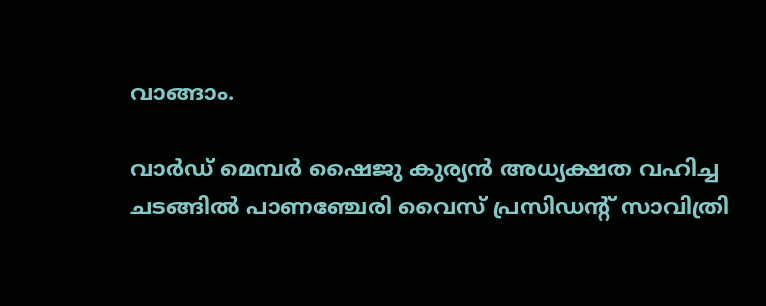വാങ്ങാം.

വാര്‍ഡ് മെമ്പര്‍ ഷൈജു കുര്യന്‍ അധ്യക്ഷത വഹിച്ച ചടങ്ങില്‍ പാണഞ്ചേരി വൈസ് പ്രസിഡന്റ് സാവിത്രി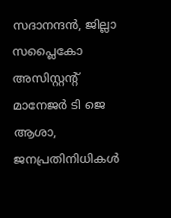സദാനന്ദന്‍, ജില്ലാ സപ്ലൈകോ അസിസ്റ്റന്റ് മാനേജര്‍ ടി ജെ ആശാ, ജനപ്രതിനിധികള്‍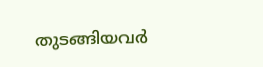തുടങ്ങിയവര്‍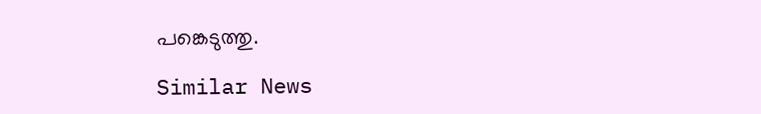പങ്കെടുത്തു.

Similar News